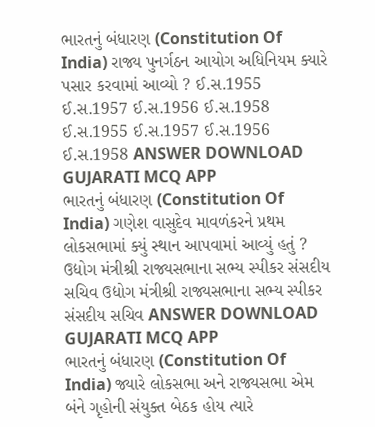ભારતનું બંધારણ (Constitution Of India) રાજ્ય પુનર્ગઠન આયોગ અધિનિયમ ક્યારે પસાર કરવામાં આવ્યો ? ઈ.સ.1955 ઈ.સ.1957 ઈ.સ.1956 ઈ.સ.1958 ઈ.સ.1955 ઈ.સ.1957 ઈ.સ.1956 ઈ.સ.1958 ANSWER DOWNLOAD GUJARATI MCQ APP
ભારતનું બંધારણ (Constitution Of India) ગણેશ વાસુદેવ માવળંકરને પ્રથમ લોકસભામાં ક્યું સ્થાન આપવામાં આવ્યું હતું ? ઉદ્યોગ મંત્રીશ્રી રાજ્યસભાના સભ્ય સ્પીકર સંસદીય સચિવ ઉદ્યોગ મંત્રીશ્રી રાજ્યસભાના સભ્ય સ્પીકર સંસદીય સચિવ ANSWER DOWNLOAD GUJARATI MCQ APP
ભારતનું બંધારણ (Constitution Of India) જ્યારે લોકસભા અને રાજ્યસભા એમ બંને ગૃહોની સંયુક્ત બેઠક હોય ત્યારે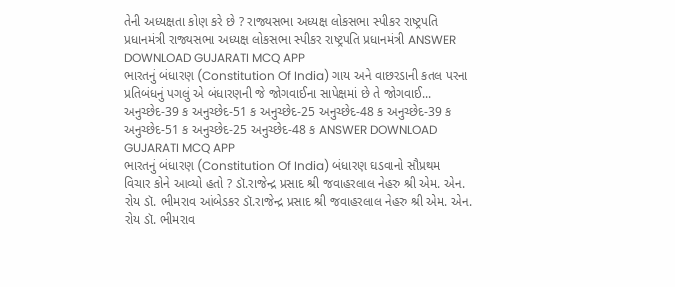તેની અધ્યક્ષતા કોણ કરે છે ? રાજ્યસભા અધ્યક્ષ લોકસભા સ્પીકર રાષ્ટ્રપતિ પ્રધાનમંત્રી રાજ્યસભા અધ્યક્ષ લોકસભા સ્પીકર રાષ્ટ્રપતિ પ્રધાનમંત્રી ANSWER DOWNLOAD GUJARATI MCQ APP
ભારતનું બંધારણ (Constitution Of India) ગાય અને વાછરડાની કતલ પરના પ્રતિબંધનું પગલું એ બંધારણની જે જોગવાઈના સાપેક્ષમાં છે તે જોગવાઈ... અનુચ્છેદ-39 ક અનુચ્છેદ-51 ક અનુચ્છેદ-25 અનુચ્છેદ-48 ક અનુચ્છેદ-39 ક અનુચ્છેદ-51 ક અનુચ્છેદ-25 અનુચ્છેદ-48 ક ANSWER DOWNLOAD GUJARATI MCQ APP
ભારતનું બંધારણ (Constitution Of India) બંધારણ ઘડવાનો સૌપ્રથમ વિચાર કોને આવ્યો હતો ? ડૉ.રાજેન્દ્ર પ્રસાદ શ્રી જવાહરલાલ નેહરુ શ્રી એમ. એન. રોય ડૉ. ભીમરાવ આંબેડકર ડૉ.રાજેન્દ્ર પ્રસાદ શ્રી જવાહરલાલ નેહરુ શ્રી એમ. એન. રોય ડૉ. ભીમરાવ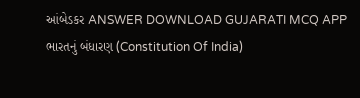આંબેડકર ANSWER DOWNLOAD GUJARATI MCQ APP
ભારતનું બંધારણ (Constitution Of India)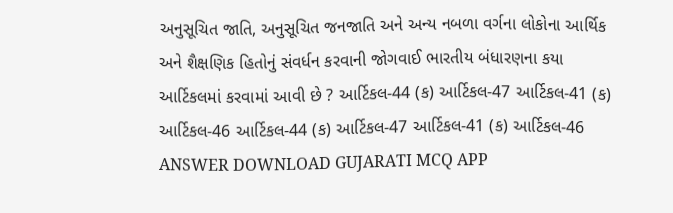અનુસૂચિત જાતિ, અનુસૂચિત જનજાતિ અને અન્ય નબળા વર્ગના લોકોના આર્થિક અને શૈક્ષણિક હિતોનું સંવર્ધન કરવાની જોગવાઈ ભારતીય બંધારણના કયા આર્ટિકલમાં કરવામાં આવી છે ? આર્ટિકલ-44 (ક) આર્ટિકલ-47 આર્ટિકલ-41 (ક) આર્ટિકલ-46 આર્ટિકલ-44 (ક) આર્ટિકલ-47 આર્ટિકલ-41 (ક) આર્ટિકલ-46 ANSWER DOWNLOAD GUJARATI MCQ APP